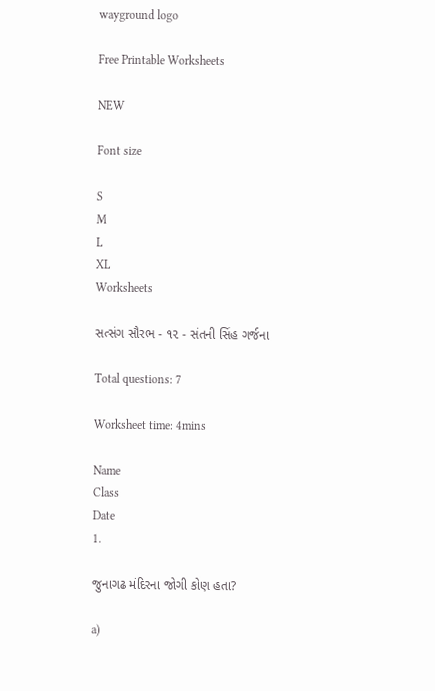wayground logo

Free Printable Worksheets

NEW

Font size

S
M
L
XL
Worksheets

સત્સંગ સૌરભ - ૧૨ - સંતની સિંહ ગર્જના

Total questions: 7

Worksheet time: 4mins

Name
Class
Date
1.

જુનાગઢ મંદિરના જોગી કોણ હતા?

a)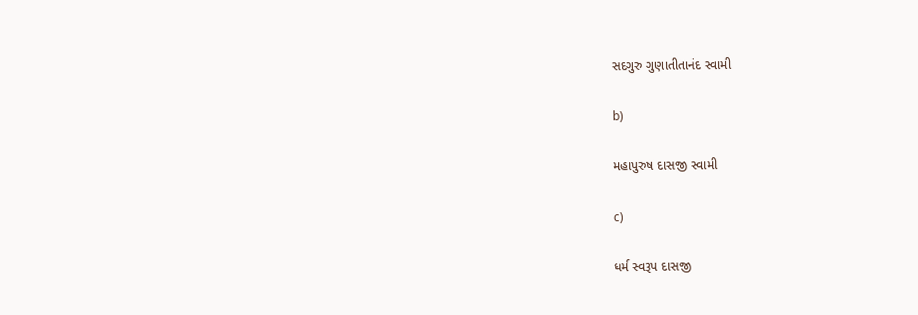સદગુરુ ગુણાતીતાનંદ સ્વામી

b)

મહાપુરુષ દાસજી સ્વામી

c)

ધર્મ સ્વરૂપ દાસજી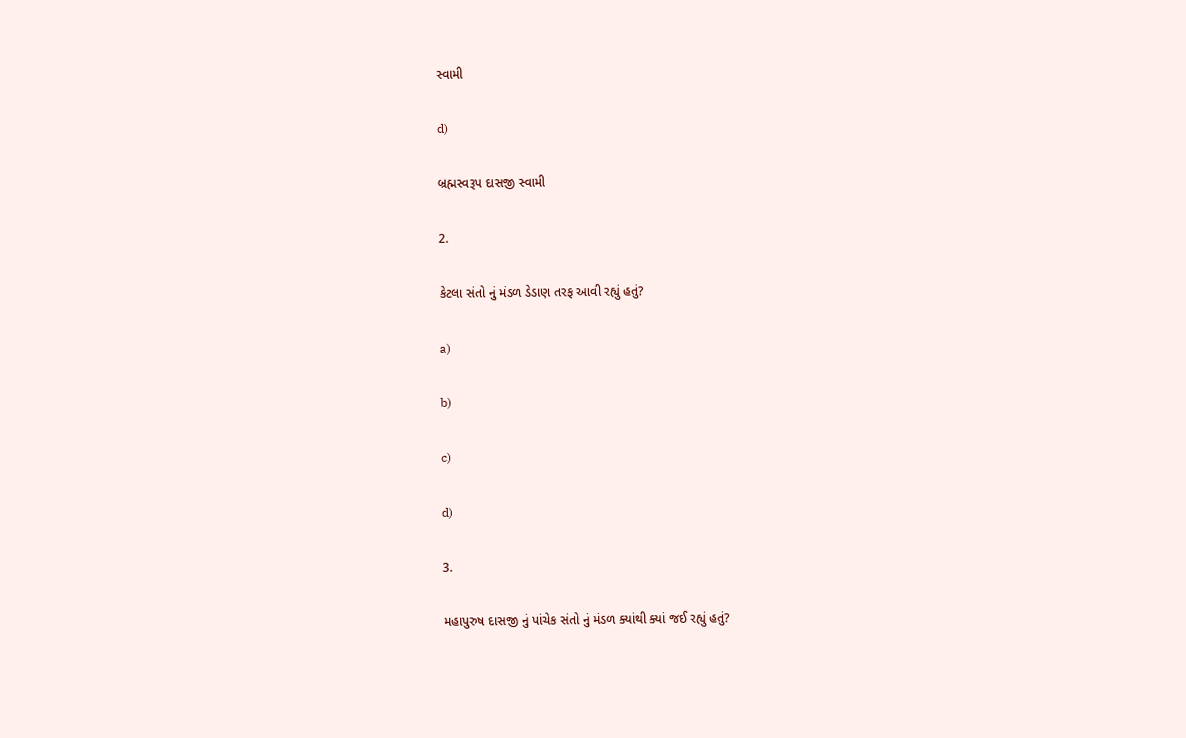સ્વામી

d)

બ્રહ્મસ્વરૂપ દાસજી સ્વામી

2.

કેટલા સંતો નું મંડળ ડેડાણ તરફ આવી રહ્યું હતું?

a)

b)

c)

d)

3.

મહાપુરુષ દાસજી નું પાંચેક સંતો નું મંડળ ક્યાંથી ક્યાં જઈ રહ્યું હતું?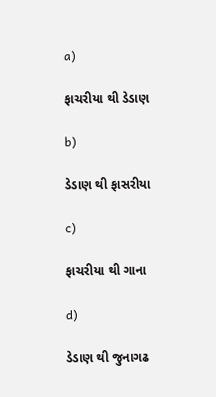a)

ફાચરીયા થી ડેડાણ

b)

ડેડાણ થી ફાસરીયા

c)

ફાચરીયા થી ગાના

d)

ડેડાણ થી જુનાગઢ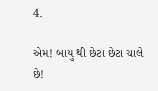4.

એમ! બાયુ થી છેટા છેટા ચાલે છે!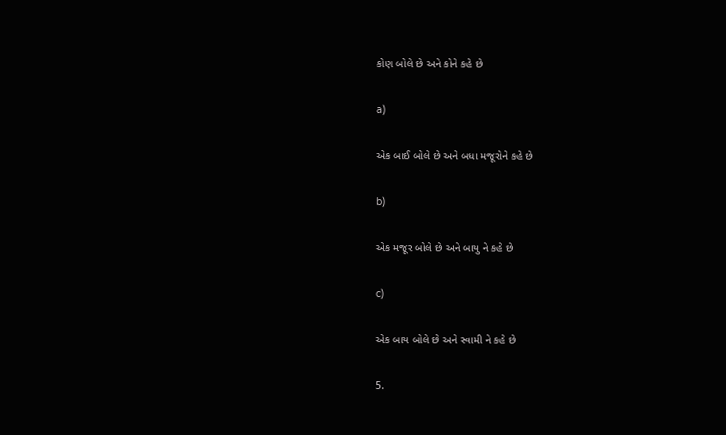કોણ બોલે છે અને કોને કહે છે

a)

એક બાઈ બોલે છે અને બધા મજૂરોને કહે છે

b)

એક મજૂર બોલે છે અને બાયુ ને કહે છે

c)

એક બાય બોલે છે અને સ્વામી ને કહે છે

5.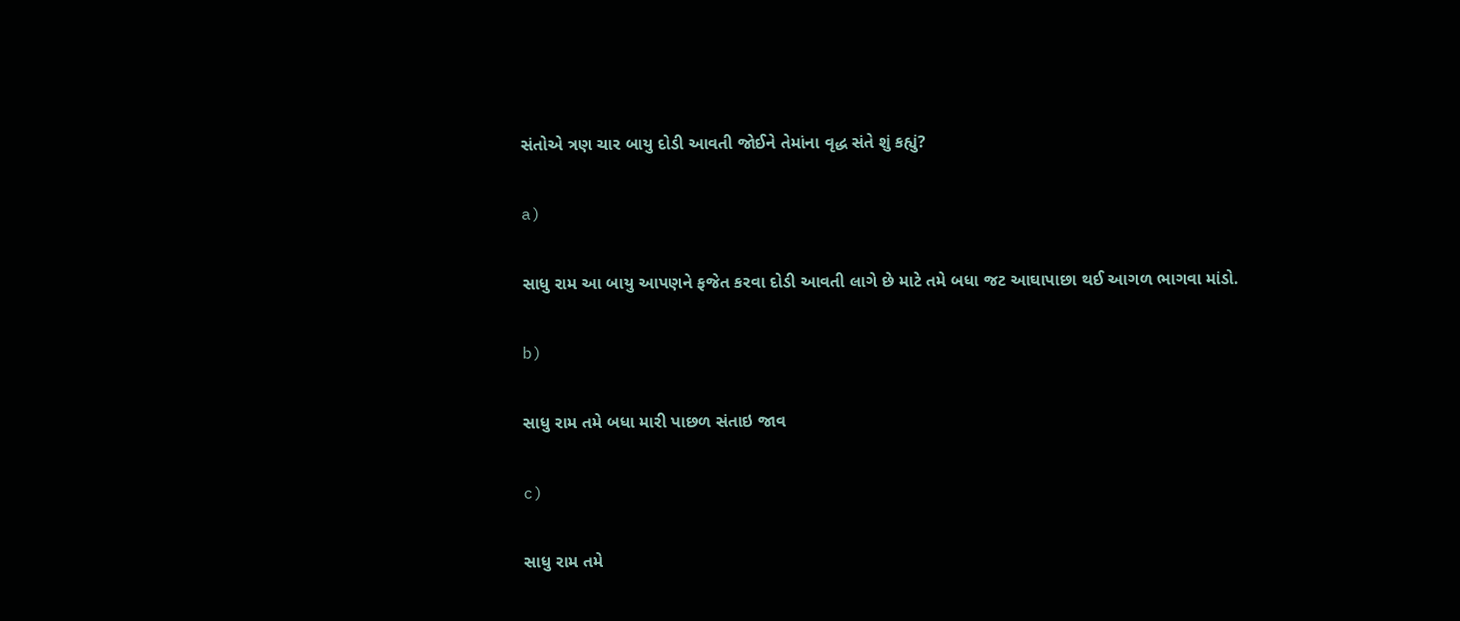સંતોએ ત્રણ ચાર બાયુ દોડી આવતી જોઈને તેમાંના વૃદ્ધ સંતે શું કહ્યું?

a)

સાધુ રામ આ બાયુ આપણને ફજેત કરવા દોડી આવતી લાગે છે માટે તમે બધા જટ આઘાપાછા થઈ આગળ ભાગવા માંડો.

b)

સાધુ રામ તમે બધા મારી પાછળ સંતાઇ જાવ

c)

સાધુ રામ તમે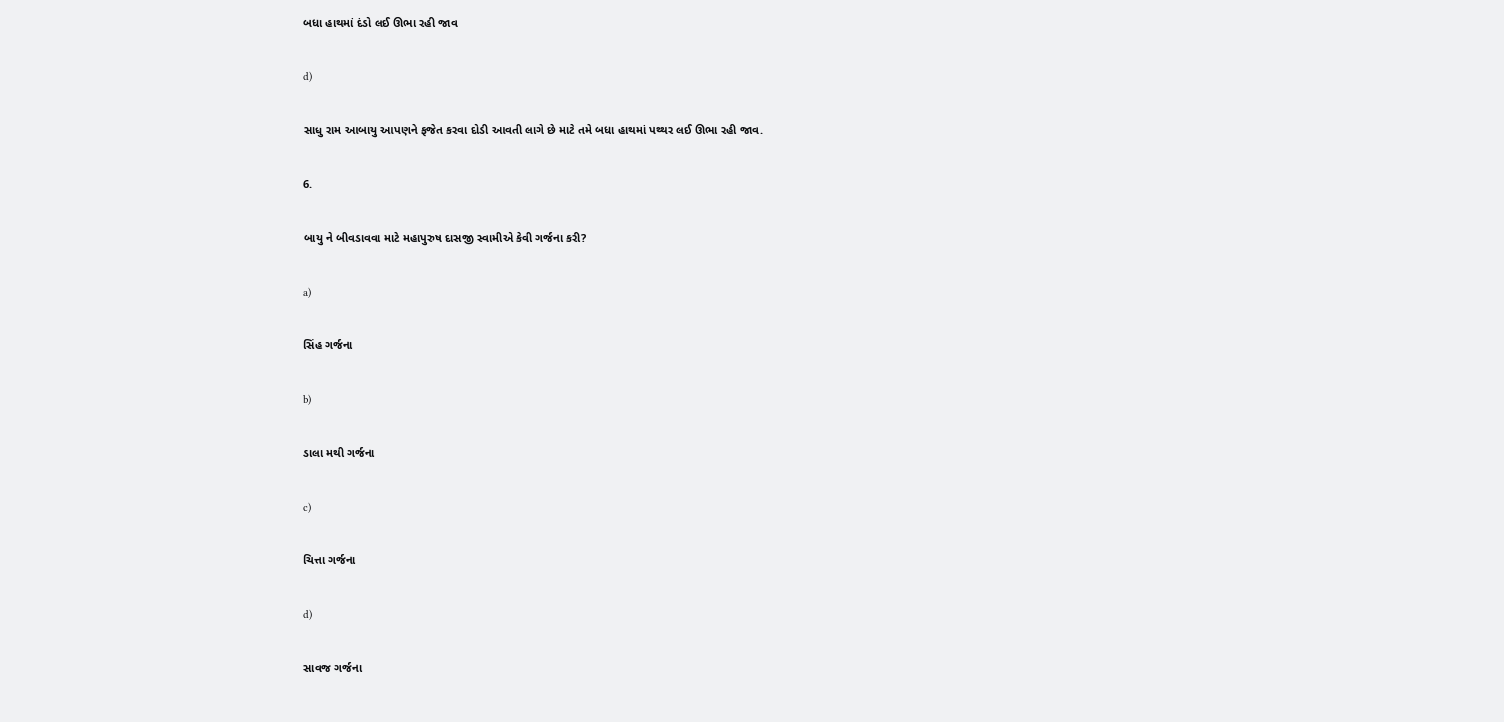બધા હાથમાં દંડો લઈ ઊભા રહી જાવ

d)

સાધુ રામ આબાયુ આપણને ફજેત કરવા દોડી આવતી લાગે છે માટે તમે બધા હાથમાં પથ્થર લઈ ઊભા રહી જાવ.

6.

બાયુ ને બીવડાવવા માટે મહાપુરુષ દાસજી સ્વામીએ કેવી ગર્જના કરી?

a)

સિંહ ગર્જના

b)

ડાલા મથી ગર્જના

c)

ચિત્તા ગર્જના

d)

સાવજ ગર્જના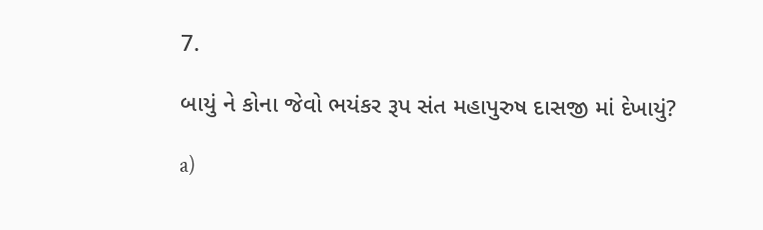7.

બાયું ને કોના જેવો ભયંકર રૂપ સંત મહાપુરુષ દાસજી માં દેખાયું?

a)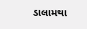ડાલામથા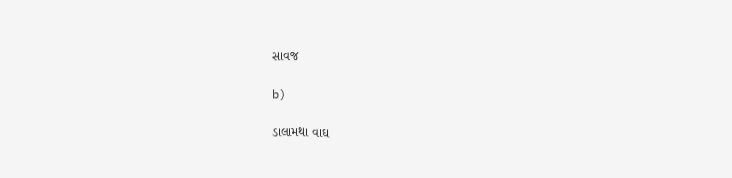સાવજ

b)

ડાલામથા વાઘ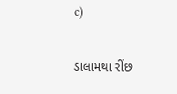c)

ડાલામથા રીંછ